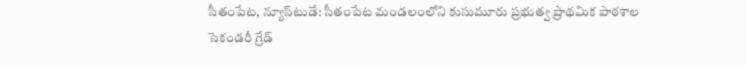సీతంపేట, న్యూస్‌టుడే: సీతంపేట మండలంలోని కుసుమూరు ప్రభుత్వ ప్రాథమిక పాఠశాల సెకండరీ గ్రేడ్‌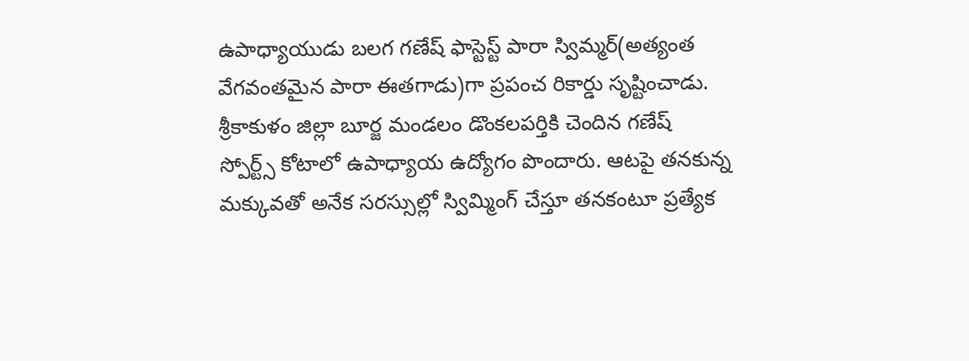ఉపాధ్యాయుడు బలగ గణేష్‌ ఫాస్టెస్ట్‌ పారా స్విమ్మర్‌(అత్యంత వేగవంతమైన పారా ఈతగాడు)గా ప్రపంచ రికార్డు సృష్టించాడు. శ్రీకాకుళం జిల్లా బూర్జ మండలం డొంకలపర్తికి చెందిన గణేష్‌ స్పోర్ట్స్‌ కోటాలో ఉపాధ్యాయ ఉద్యోగం పొందారు. ఆటపై తనకున్న మక్కువతో అనేక సరస్సుల్లో స్విమ్మింగ్‌ చేస్తూ తనకంటూ ప్రత్యేక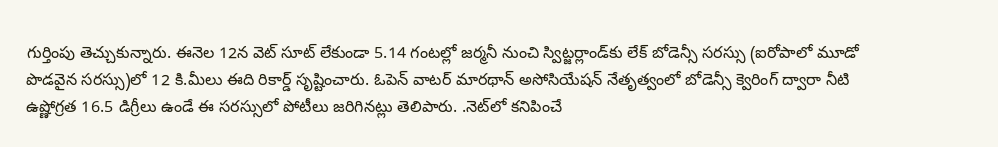గుర్తింపు తెచ్చుకున్నారు. ఈనెల 12న వెట్‌ సూట్‌ లేకుండా 5.14 గంటల్లో జర్మనీ నుంచి స్విట్జర్లాండ్‌కు లేక్‌ బోడెన్సీ సరస్సు (ఐరోపాలో మూడో పొడవైన సరస్సు)లో 12 కి.మీలు ఈది రికార్డ్‌ సృష్టించారు. ఓపెన్‌ వాటర్‌ మారథాన్‌ అసోసియేషన్‌ నేతృత్వంలో బోడెన్సీ క్వెరింగ్‌ ద్వారా నీటి ఉష్ణోగ్రత 16.5 డిగ్రీలు ఉండే ఈ సరస్సులో పోటీలు జరిగినట్లు తెలిపారు. .నెట్‌లో కనిపించే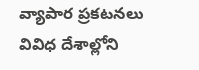వ్యాపార ప్రకటనలు వివిధ దేశాల్లోని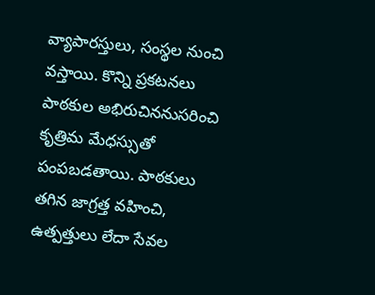వ్యాపారస్తులు, సంస్థల నుంచి వస్తాయి. కొన్ని ప్రకటనలు పాఠకుల అభిరుచిననుసరించి కృత్రిమ మేధస్సుతో పంపబడతాయి. పాఠకులు తగిన జాగ్రత్త వహించి, ఉత్పత్తులు లేదా సేవల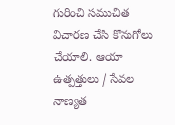గురించి సముచిత విచారణ చేసి కొనుగోలు చేయాలి. ఆయా ఉత్పత్తులు / సేవల నాణ్యత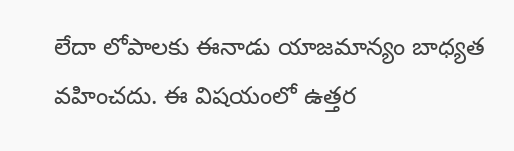లేదా లోపాలకు ఈనాడు యాజమాన్యం బాధ్యత వహించదు. ఈ విషయంలో ఉత్తర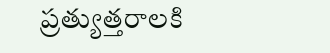ప్రత్యుత్తరాలకి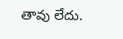తావు లేదు.